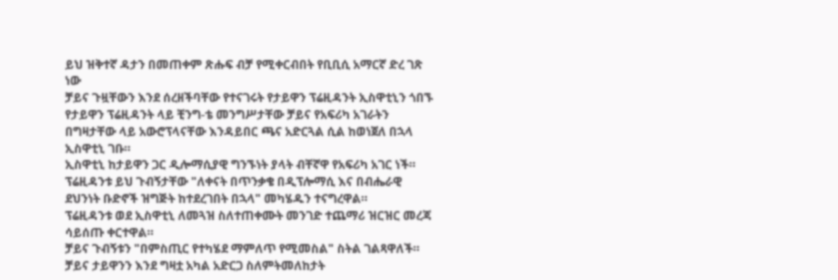ይህ ዝቅተኛ ዳታን በመጠቀም ጽሑፍ ብቻ የሚቀርብበት የቢቢሲ አማርኛ ድረ ገጽ ነው
ቻይና ጉዟቸውን እንደ ሰረዘችባቸው የተናገሩት የታይዋን ፕሬዚዳንት ኢስዋቲኒን ጎበኙ
የታይዋን ፕሬዚዳንት ላይ ቺንግ-ቴ መንግሥታቸው ቻይና የአፍሪካ አገራትን በግዛታቸው ላይ አውሮፕላናቸው እንዳይበር ጫና አድርጓል ሲል ከወነጀለ በኋላ ኢስዋቲኒ ገቡ።
ኢስዋቲኒ ከታይዋን ጋር ዲሎማሲያዊ ግንኙነት ያላት ብቸኛዋ የአፍሪካ አገር ነች።
ፕሬዚዳንቱ ይህ ጉብኝታቸው "ለቀናት በጥንቃቄ በዲፕሎማሲ እና በብሔራዊ ደህንነት ቡድኖች ዝግጅት ከተደረገበት በኋላ" መካሄዱን ተናግረዋል።
ፕሬዚዳንቱ ወደ ኢስዋቲኒ ለመጓዝ ስለተጠቀሙት መንገድ ተጨማሪ ዝርዝር መረጃ ሳይሰጡ ቀርተዋል።
ቻይና ጉብኝቱን "በምስጢር የተካሄደ ማምለጥ የሚመስል" ስትል ገልጻዋለች። ቻይና ታይዋንን እንደ ግዛቷ አካል አድርጋ ስለምትመለከታት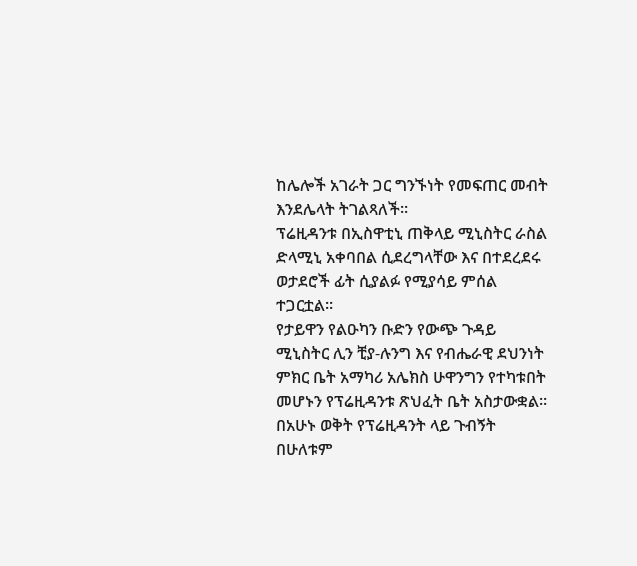ከሌሎች አገራት ጋር ግንኙነት የመፍጠር መብት እንደሌላት ትገልጻለች።
ፕሬዚዳንቱ በኢስዋቲኒ ጠቅላይ ሚኒስትር ራስል ድላሚኒ አቀባበል ሲደረግላቸው እና በተደረደሩ ወታደሮች ፊት ሲያልፉ የሚያሳይ ምሰል ተጋርቷል።
የታይዋን የልዑካን ቡድን የውጭ ጉዳይ ሚኒስትር ሊን ቺያ-ሉንግ እና የብሔራዊ ደህንነት ምክር ቤት አማካሪ አሌክስ ሁዋንግን የተካቱበት መሆኑን የፕሬዚዳንቱ ጽህፈት ቤት አስታውቋል።
በአሁኑ ወቅት የፕሬዚዳንት ላይ ጉብኝት በሁለቱም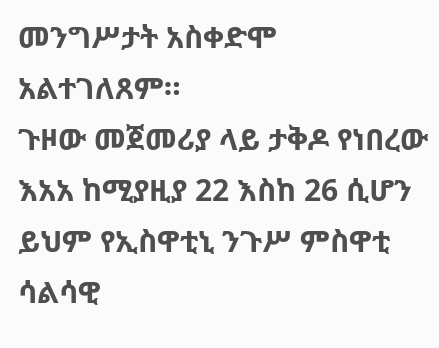መንግሥታት አስቀድሞ አልተገለጸም።
ጉዞው መጀመሪያ ላይ ታቅዶ የነበረው እአአ ከሚያዚያ 22 እስከ 26 ሲሆን ይህም የኢስዋቲኒ ንጉሥ ምስዋቲ ሳልሳዊ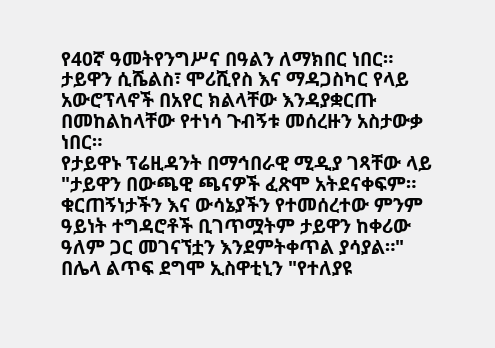የ40ኛ ዓመትየንግሥና በዓልን ለማክበር ነበር።
ታይዋን ሲሼልስ፣ ሞሪሺየስ እና ማዳጋስካር የላይ አውሮፕላኖች በአየር ክልላቸው እንዳያቋርጡ በመከልከላቸው የተነሳ ጉብኝቱ መሰረዙን አስታውቃ ነበር።
የታይዋኑ ፕሬዚዳንት በማኅበራዊ ሚዲያ ገጻቸው ላይ "ታይዋን በውጫዊ ጫናዎች ፈጽሞ አትደናቀፍም። ቁርጠኝነታችን እና ውሳኔያችን የተመሰረተው ምንም ዓይነት ተግዳሮቶች ቢገጥሟትም ታይዋን ከቀሪው ዓለም ጋር መገናኘቷን እንደምትቀጥል ያሳያል።"
በሌላ ልጥፍ ደግሞ ኢስዋቲኒን "የተለያዩ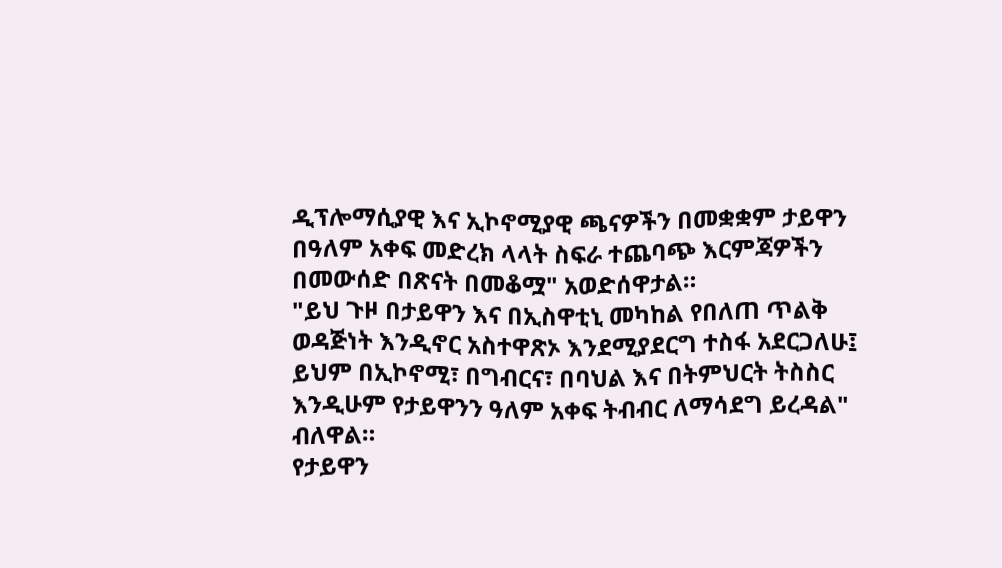ዲፕሎማሲያዊ እና ኢኮኖሚያዊ ጫናዎችን በመቋቋም ታይዋን በዓለም አቀፍ መድረክ ላላት ስፍራ ተጨባጭ እርምጃዎችን በመውሰድ በጽናት በመቆሟ" አወድሰዋታል።
"ይህ ጉዞ በታይዋን እና በኢስዋቲኒ መካከል የበለጠ ጥልቅ ወዳጅነት እንዲኖር አስተዋጽኦ እንደሚያደርግ ተስፋ አደርጋለሁ፤ ይህም በኢኮኖሚ፣ በግብርና፣ በባህል እና በትምህርት ትስስር እንዲሁም የታይዋንን ዓለም አቀፍ ትብብር ለማሳደግ ይረዳል" ብለዋል።
የታይዋን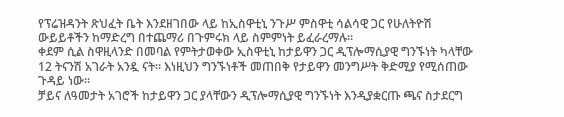የፕሬዝዳንት ጽህፈት ቤት እንደዘገበው ላይ ከኢስዋቲኒ ንጉሥ ምስዋቲ ሳልሳዊ ጋር የሁለትዮሽ ውይይቶችን ከማድረግ በተጨማሪ በጉምሩክ ላይ ስምምነት ይፈራረማሉ።
ቀደም ሲል ስዋዚላንድ በመባል የምትታወቀው ኢስዋቲኒ ከታይዋን ጋር ዲፕሎማሲያዊ ግንኙነት ካላቸው 12 ትናንሽ አገራት አንዷ ናት። እነዚህን ግንኙነቶች መጠበቅ የታይዋን መንግሥት ቅድሚያ የሚሰጠው ጉዳይ ነው።
ቻይና ለዓመታት አገሮች ከታይዋን ጋር ያላቸውን ዲፕሎማሲያዊ ግንኙነት እንዲያቋርጡ ጫና ስታደርግ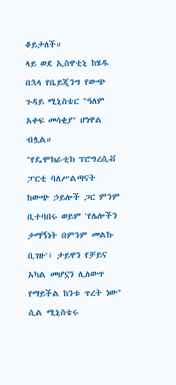ቆይታለች።
ላይ ወደ ኢስዋቲኒ ከሄዱ በኋላ የቤይጂንግ የውጭ ጉዳይ ሚኒስቴር "ዓለም አቀፍ መሳቂያ" ሆነዋል ብሏል።
"የዴሞክራቲክ ፕሮግረሲቭ ፓርቲ ባለሥልጣናት ከውጭ ኃይሎች ጋር ምንም ቢተባበሩ ወይም 'የሌሎችን ታማኝነት በምንም መልኩ ቢገዙ'፣ ታይዋን የቻይና አካል መሆኗን ሊለውጥ የማይችል ከንቱ ጥረት ነው" ሲል ሚኒስቴሩ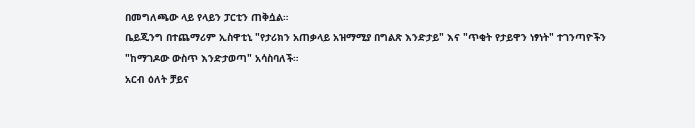በመግለጫው ላይ የላይን ፓርቲን ጠቅሷል።
ቤይጂንግ በተጨማሪም ኢስዋቲኒ "የታሪክን አጠቃላይ አዝማሚያ በግልጽ እንድታይ" እና "ጥቂት የታይዋን ነፃነት" ተገንጣዮችን "ከማገዶው ውስጥ እንድታወጣ" አሳስባለች።
አርብ ዕለት ቻይና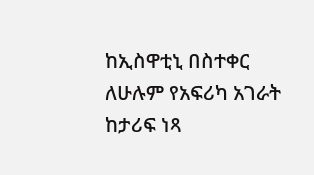ከኢስዋቲኒ በስተቀር ለሁሉም የአፍሪካ አገራት ከታሪፍ ነጻ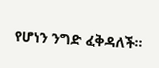የሆነን ንግድ ፈቅዳለች።